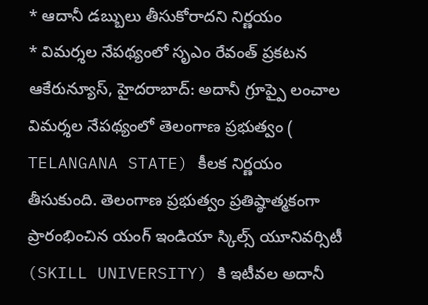* ఆదానీ డబ్బులు తీసుకోరాదని నిర్ణయం
* విమర్శల నేపథ్యంలో సృఎం రేవంత్ ప్రకటన
ఆకేరున్యూస్, హైదరాబాద్: అదానీ గ్రూప్పై లంచాల విమర్శల నేపథ్యంలో తెలంగాణ ప్రభుత్వం ( TELANGANA STATE) కీలక నిర్ణయం తీసుకుంది. తెలంగాణ ప్రభుత్వం ప్రతిష్ఠాత్మకంగా ప్రారంభించిన యంగ్ ఇండియా స్కిల్స్ యూనివర్సిటీ (SKILL UNIVERSITY) కి ఇటీవల అదానీ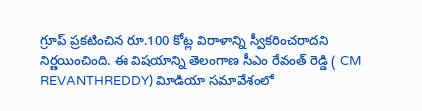గ్రూప్ ప్రకటించిన రూ.100 కోట్ల విరాళాన్ని స్వీకరించరాదని నిర్ణయించింది. ఈ విషయాన్ని తెలంగాణ సీఎం రేవంత్ రెడ్డి ( CM REVANTHREDDY) విూడియా సమావేశంలో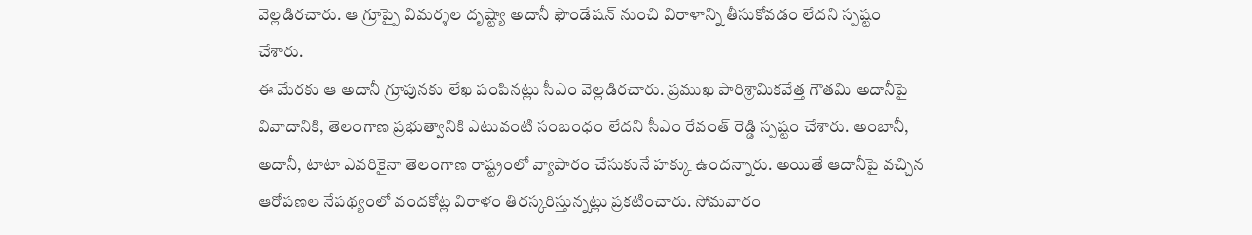వెల్లడిరచారు. ఆ గ్రూప్పై విమర్శల దృష్ట్యా అదానీ ఫౌండేషన్ నుంచి విరాళాన్ని తీసుకోవడం లేదని స్పష్టం చేశారు.
ఈ మేరకు ఆ అదానీ గ్రూపునకు లేఖ పంపినట్లు సీఎం వెల్లడిరచారు. ప్రముఖ పారిశ్రామికవేత్త గౌతమి అదానీపై వివాదానికి, తెలంగాణ ప్రభుత్వానికి ఎటువంటి సంబంధం లేదని సీఎం రేవంత్ రెడ్డి స్పష్టం చేశారు. అంబానీ, అదానీ, టాటా ఎవరికైనా తెలంగాణ రాష్ట్రంలో వ్యాపారం చేసుకునే హక్కు ఉందన్నారు. అయితే ఆదానీపై వచ్చిన ఆరోపణల నేపథ్యంలో వందకోట్ల విరాళం తిరస్కరిస్తున్నట్లు ప్రకటించారు. సోమవారం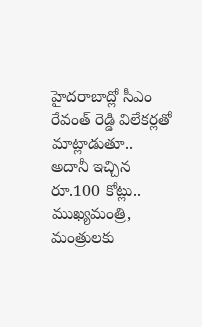హైదరాబాద్లో సీఎం రేవంత్ రెడ్డి విలేకర్లతో మాట్లాడుతూ.. అదానీ ఇచ్చిన రూ.100 కోట్లు.. ముఖ్యమంత్రి, మంత్రులకు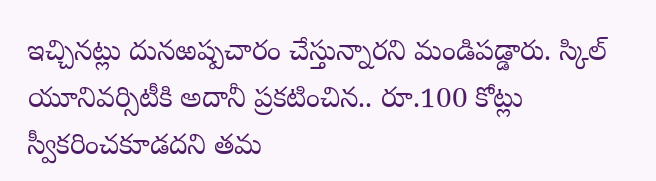ఇచ్చినట్లు దునఱష్పచారం చేస్తున్నారని మండిపడ్డారు. స్కిల్ యూనివర్సిటీకి అదానీ ప్రకటించిన.. రూ.100 కోట్లు స్వీకరించకూడదని తమ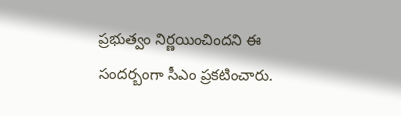ప్రభుత్వం నిర్ణయించిందని ఈ సందర్బంగా సీఎం ప్రకటించారు.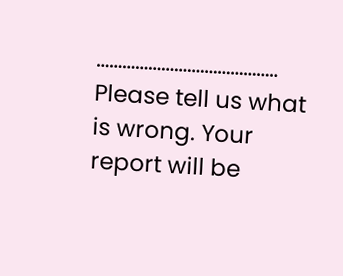……………………………………
Please tell us what is wrong. Your report will be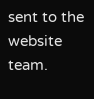sent to the website team.